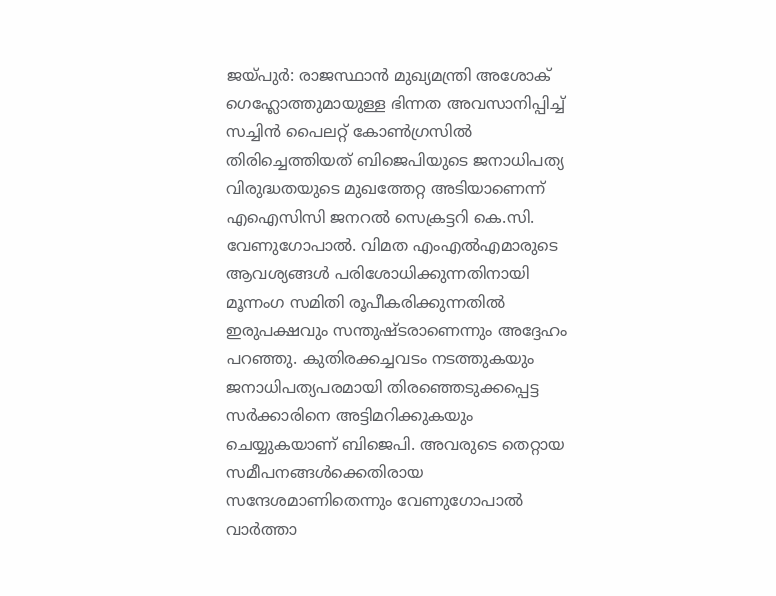ജയ്പുർ: രാജസ്ഥാൻ മുഖ്യമന്ത്രി അശോക് ഗെഹ്ലോത്തുമായുള്ള ഭിന്നത അവസാനിപ്പിച്ച് സച്ചിൻ പൈലറ്റ് കോൺഗ്രസിൽ തിരിച്ചെത്തിയത് ബിജെപിയുടെ ജനാധിപത്യ വിരുദ്ധതയുടെ മുഖത്തേറ്റ അടിയാണെന്ന് എഐസിസി ജനറൽ സെക്രട്ടറി കെ.സി. വേണുഗോപാൽ. വിമത എംഎൽഎമാരുടെ ആവശ്യങ്ങൾ പരിശോധിക്കുന്നതിനായി മൂന്നംഗ സമിതി രൂപീകരിക്കുന്നതിൽ ഇരുപക്ഷവും സന്തുഷ്ടരാണെന്നും അദ്ദേഹം പറഞ്ഞു. കുതിരക്കച്ചവടം നടത്തുകയും ജനാധിപത്യപരമായി തിരഞ്ഞെടുക്കപ്പെട്ട സർക്കാരിനെ അട്ടിമറിക്കുകയും ചെയ്യുകയാണ് ബിജെപി. അവരുടെ തെറ്റായ സമീപനങ്ങൾക്കെതിരായ സന്ദേശമാണിതെന്നും വേണുഗോപാൽ വാർത്താ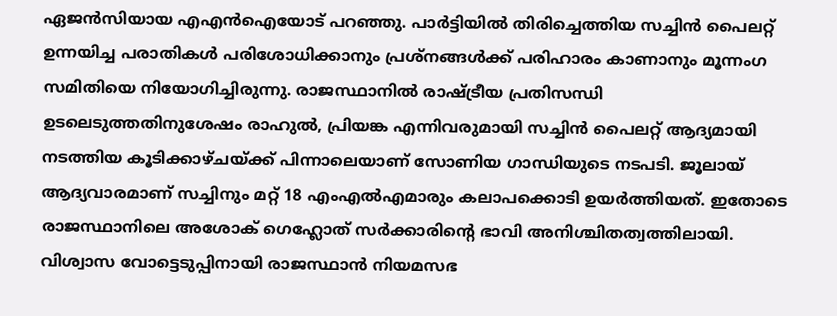ഏജൻസിയായ എഎൻഐയോട് പറഞ്ഞു. പാർട്ടിയിൽ തിരിച്ചെത്തിയ സച്ചിൻ പൈലറ്റ് ഉന്നയിച്ച പരാതികൾ പരിശോധിക്കാനും പ്രശ്നങ്ങൾക്ക് പരിഹാരം കാണാനും മൂന്നംഗ സമിതിയെ നിയോഗിച്ചിരുന്നു. രാജസ്ഥാനിൽ രാഷ്ട്രീയ പ്രതിസന്ധി ഉടലെടുത്തതിനുശേഷം രാഹുൽ, പ്രിയങ്ക എന്നിവരുമായി സച്ചിൻ പൈലറ്റ് ആദ്യമായി നടത്തിയ കൂടിക്കാഴ്ചയ്ക്ക് പിന്നാലെയാണ് സോണിയ ഗാന്ധിയുടെ നടപടി. ജൂലായ് ആദ്യവാരമാണ് സച്ചിനും മറ്റ് 18 എംഎൽഎമാരും കലാപക്കൊടി ഉയർത്തിയത്. ഇതോടെ രാജസ്ഥാനിലെ അശോക് ഗെഹ്ലോത് സർക്കാരിന്റെ ഭാവി അനിശ്ചിതത്വത്തിലായി. വിശ്വാസ വോട്ടെടുപ്പിനായി രാജസ്ഥാൻ നിയമസഭ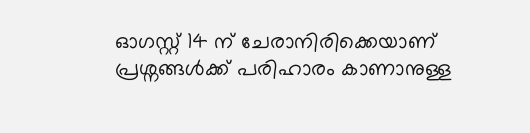ഓഗസ്റ്റ് 14 ന് ചേരാനിരിക്കെയാണ് പ്രശ്നങ്ങൾക്ക് പരിഹാരം കാണാനുള്ള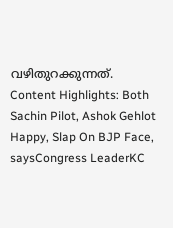വഴിതുറക്കുന്നത്. Content Highlights: Both Sachin Pilot, Ashok Gehlot Happy, Slap On BJP Face, saysCongress LeaderKC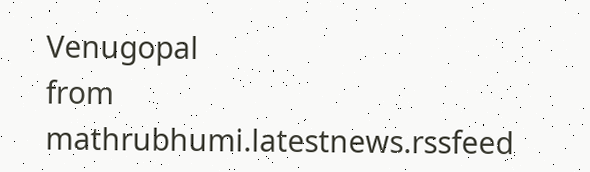Venugopal
from mathrubhumi.latestnews.rssfeed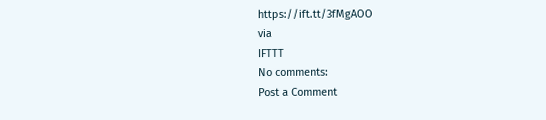https://ift.tt/3fMgAOO
via
IFTTT
No comments:
Post a Comment